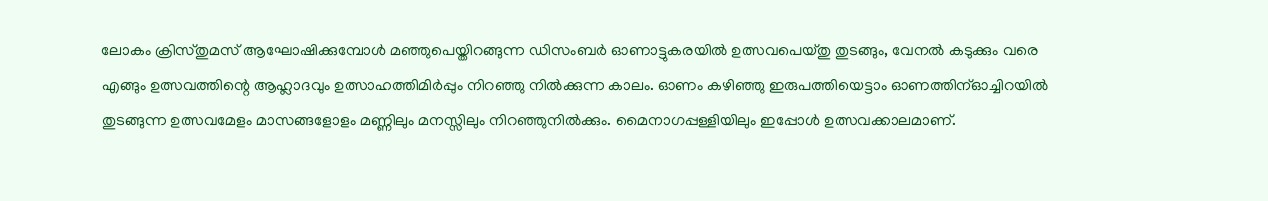ലോകം ക്രിസ്തുമസ് ആഘോഷിക്കുമ്പോൾ മഞ്ഞുപെയ്തിറങ്ങുന്ന ഡിസംബർ ഓണാട്ടുകരയിൽ ഉത്സവപെയ്തു തുടങ്ങും, വേനൽ കടുക്കും വരെ എങ്ങും ഉത്സവത്തിന്റെ ആഹ്ലാദവും ഉത്സാഹത്തിമിർപ്പും നിറഞ്ഞു നിൽക്കുന്ന കാലം. ഓണം കഴിഞ്ഞു ഇരുപത്തിയെട്ടാം ഓണത്തിന്ഓച്ചിറയിൽ തുടങ്ങുന്ന ഉത്സവമേളം മാസങ്ങളോളം മണ്ണിലും മനസ്സിലും നിറഞ്ഞുനിൽക്കും. മൈനാഗപ്പള്ളിയിലും ഇപ്പോൾ ഉത്സവക്കാലമാണ്.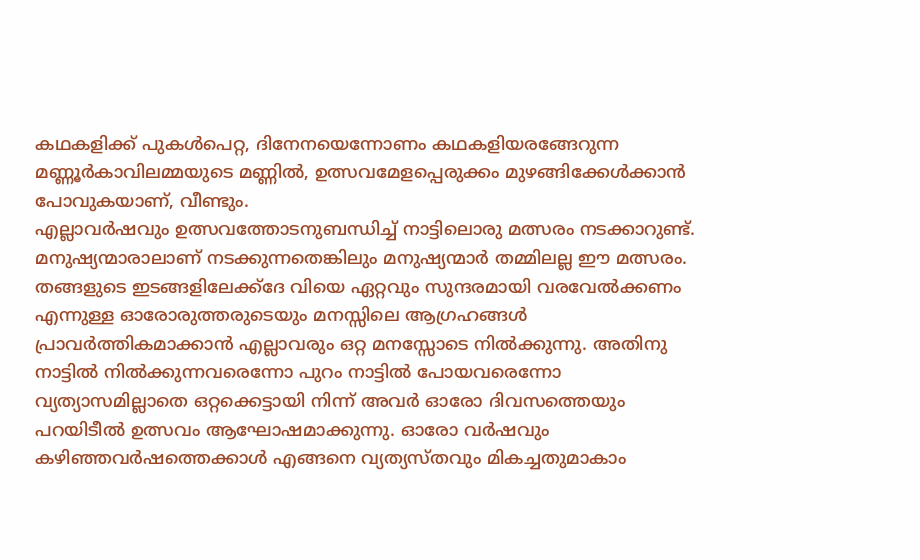കഥകളിക്ക് പുകൾപെറ്റ, ദിനേനയെന്നോണം കഥകളിയരങ്ങേറുന്ന മണ്ണൂർകാവിലമ്മയുടെ മണ്ണിൽ, ഉത്സവമേളപ്പെരുക്കം മുഴങ്ങിക്കേൾക്കാൻ പോവുകയാണ്, വീണ്ടും.
എല്ലാവർഷവും ഉത്സവത്തോടനുബന്ധിച്ച് നാട്ടിലൊരു മത്സരം നടക്കാറുണ്ട്. മനുഷ്യന്മാരാലാണ് നടക്കുന്നതെങ്കിലും മനുഷ്യന്മാർ തമ്മിലല്ല ഈ മത്സരം. തങ്ങളുടെ ഇടങ്ങളിലേക്ക്ദേ വിയെ ഏറ്റവും സുന്ദരമായി വരവേൽക്കണം എന്നുള്ള ഓരോരുത്തരുടെയും മനസ്സിലെ ആഗ്രഹങ്ങൾ പ്രാവർത്തികമാക്കാൻ എല്ലാവരും ഒറ്റ മനസ്സോടെ നിൽക്കുന്നു. അതിനു നാട്ടിൽ നിൽക്കുന്നവരെന്നോ പുറം നാട്ടിൽ പോയവരെന്നോ വ്യത്യാസമില്ലാതെ ഒറ്റക്കെട്ടായി നിന്ന് അവർ ഓരോ ദിവസത്തെയും പറയിടീൽ ഉത്സവം ആഘോഷമാക്കുന്നു. ഓരോ വർഷവും കഴിഞ്ഞവർഷത്തെക്കാൾ എങ്ങനെ വ്യത്യസ്തവും മികച്ചതുമാകാം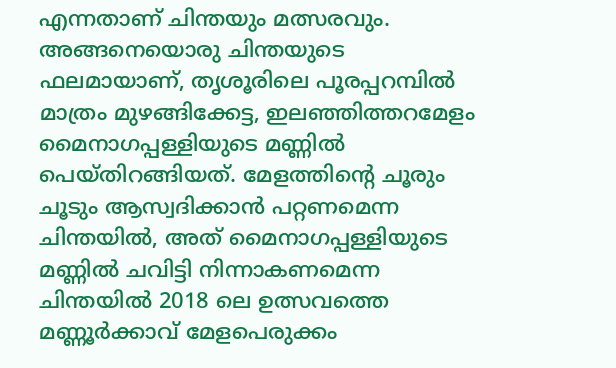എന്നതാണ് ചിന്തയും മത്സരവും.
അങ്ങനെയൊരു ചിന്തയുടെ ഫലമായാണ്, തൃശൂരിലെ പൂരപ്പറമ്പിൽ മാത്രം മുഴങ്ങിക്കേട്ട, ഇലഞ്ഞിത്തറമേളം മൈനാഗപ്പള്ളിയുടെ മണ്ണിൽ പെയ്തിറങ്ങിയത്. മേളത്തിന്റെ ചൂരും ചൂടും ആസ്വദിക്കാൻ പറ്റണമെന്ന ചിന്തയിൽ, അത് മൈനാഗപ്പള്ളിയുടെ മണ്ണിൽ ചവിട്ടി നിന്നാകണമെന്ന ചിന്തയിൽ 2018 ലെ ഉത്സവത്തെ മണ്ണൂർക്കാവ് മേളപെരുക്കം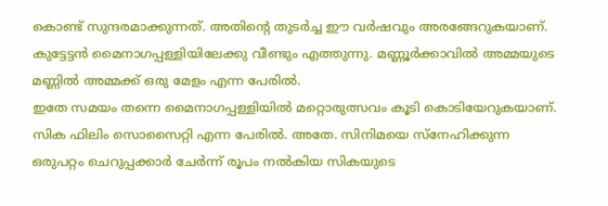കൊണ്ട് സുന്ദരമാക്കുന്നത്. അതിന്റെ തുടർച്ച ഈ വർഷവും അരങ്ങേറുകയാണ്. കുട്ടേട്ടൻ മൈനാഗപ്പള്ളിയിലേക്കു വീണ്ടും എത്തുന്നു. മണ്ണൂർക്കാവിൽ അമ്മയുടെ മണ്ണിൽ അമ്മക്ക് ഒരു മേളം എന്ന പേരിൽ.
ഇതേ സമയം തന്നെ മൈനാഗപ്പള്ളിയിൽ മറ്റൊരുത്സവം കൂടി കൊടിയേറുകയാണ്. സിക ഫിലിം സൊസൈറ്റി എന്ന പേരിൽ. അതേ. സിനിമയെ സ്നേഹിക്കുന്ന ഒരുപറ്റം ചെറുപ്പക്കാർ ചേർന്ന് രൂപം നൽകിയ സികയുടെ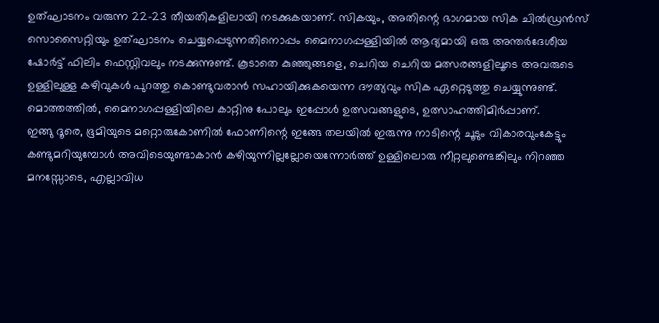ഉത്ഘാടനം വരുന്ന 22-23 തീയതികളിലായി നടക്കുകയാണ്. സികയും, അതിന്റെ ഭാഗമായ സിക ചിൽഡ്രൻസ് സൊസൈറ്റിയും ഉത്ഘാടനം ചെയ്യപ്പെടുന്നതിനൊപ്പം മൈനാഗപ്പള്ളിയിൽ ആദ്യമായി ഒരു അന്തർദേശീയ ഷോർട്ട് ഫിലിം ഫെസ്റ്റിവലും നടക്കുന്നുണ്ട്. കൂടാതെ കുഞ്ഞുങ്ങളെ, ചെറിയ ചെറിയ മത്സരങ്ങളിലൂടെ അവരുടെ ഉള്ളിലുള്ള കഴിവുകൾ പുറത്തു കൊണ്ടുവരാൻ സഹായിക്കുകയെന്ന ദൗത്യവും സിക ഏറ്റെടുത്തു ചെയ്യുന്നുണ്ട്. മൊത്തത്തിൽ, മൈനാഗപ്പള്ളിയിലെ കാറ്റിനു പോലും ഇപ്പോൾ ഉത്സവങ്ങളുടെ, ഉത്സാഹത്തിമിർപ്പാണ്.
ഇങ്ങു ദൂരെ, ഭൂമിയുടെ മറ്റൊരുകോണിൽ ഫോണിന്റെ ഇങ്ങേ തലയിൽ ഇരുന്നു നാടിന്റെ ചൂടും വികാരവുംകേട്ടും കണ്ടുമറിയുമ്പോൾ അവിടെയുണ്ടാകാൻ കഴിയുന്നില്ലല്ലോയെന്നോർത്ത് ഉള്ളിലൊരു നീറ്റലുണ്ടെങ്കിലും നിറഞ്ഞ മനസ്സോടെ, എല്ലാവിധ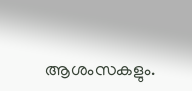ആശംസകളും.